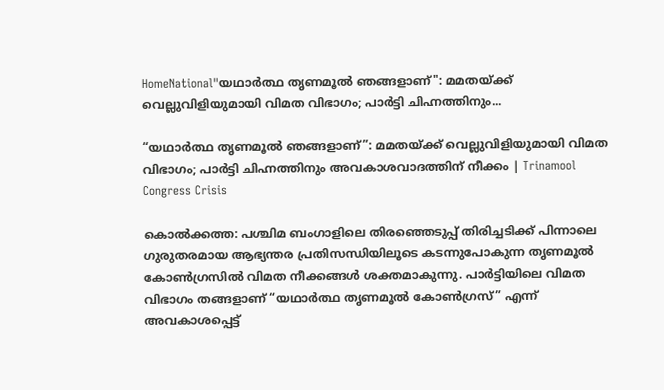HomeNational"യഥാർത്ഥ തൃണമൂൽ ഞങ്ങളാണ്": മമതയ്ക്ക് വെല്ലുവിളിയുമായി വിമത വിഭാഗം; പാർട്ടി ചിഹ്നത്തിനും...

“യഥാർത്ഥ തൃണമൂൽ ഞങ്ങളാണ്”: മമതയ്ക്ക് വെല്ലുവിളിയുമായി വിമത വിഭാഗം; പാർട്ടി ചിഹ്നത്തിനും അവകാശവാദത്തിന് നീക്കം | Trinamool Congress Crisis

കൊൽക്കത്ത: പശ്ചിമ ബംഗാളിലെ തിരഞ്ഞെടുപ്പ് തിരിച്ചടിക്ക് പിന്നാലെ ഗുരുതരമായ ആഭ്യന്തര പ്രതിസന്ധിയിലൂടെ കടന്നുപോകുന്ന തൃണമൂൽ കോൺഗ്രസിൽ വിമത നീക്കങ്ങൾ ശക്തമാകുന്നു. പാർട്ടിയിലെ വിമത വിഭാഗം തങ്ങളാണ് “യഥാർത്ഥ തൃണമൂൽ കോൺഗ്രസ്” എന്ന് അവകാശപ്പെട്ട്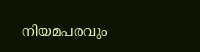നിയമപരവും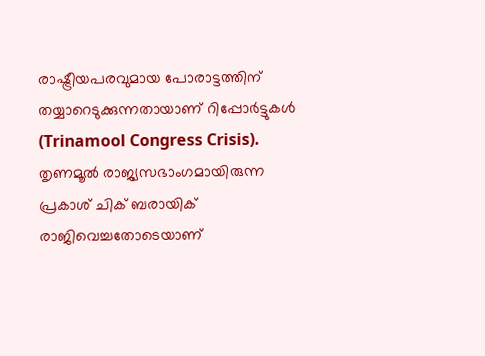രാഷ്ട്രീയപരവുമായ പോരാട്ടത്തിന് തയ്യാറെടുക്കുന്നതായാണ് റിപ്പോർട്ടുകൾ (Trinamool Congress Crisis). തൃണമൂൽ രാജ്യസഭാംഗമായിരുന്ന പ്രകാശ് ചിക് ബരായിക് രാജിവെച്ചതോടെയാണ്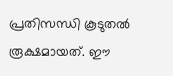പ്രതിസന്ധി കൂടുതൽ രൂക്ഷമായത്. ഈ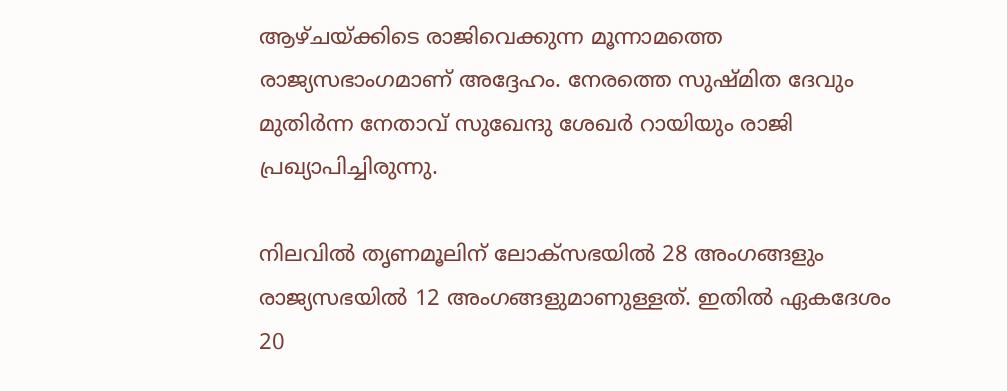ആഴ്ചയ്ക്കിടെ രാജിവെക്കുന്ന മൂന്നാമത്തെ രാജ്യസഭാംഗമാണ് അദ്ദേഹം. നേരത്തെ സുഷ്മിത ദേവും മുതിർന്ന നേതാവ് സുഖേന്ദു ശേഖർ റായിയും രാജി പ്രഖ്യാപിച്ചിരുന്നു.

നിലവിൽ തൃണമൂലിന് ലോക്‌സഭയിൽ 28 അംഗങ്ങളും രാജ്യസഭയിൽ 12 അംഗങ്ങളുമാണുള്ളത്. ഇതിൽ ഏകദേശം 20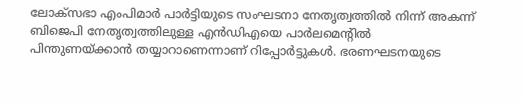ലോക്‌സഭാ എംപിമാർ പാർട്ടിയുടെ സംഘടനാ നേതൃത്വത്തിൽ നിന്ന് അകന്ന് ബിജെപി നേതൃത്വത്തിലുള്ള എൻഡിഎയെ പാർലമെന്റിൽ പിന്തുണയ്ക്കാൻ തയ്യാറാണെന്നാണ് റിപ്പോർട്ടുകൾ. ഭരണഘടനയുടെ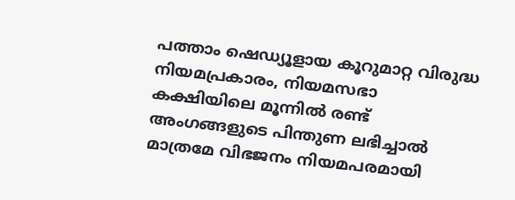പത്താം ഷെഡ്യൂളായ കൂറുമാറ്റ വിരുദ്ധ നിയമപ്രകാരം, നിയമസഭാ കക്ഷിയിലെ മൂന്നിൽ രണ്ട് അംഗങ്ങളുടെ പിന്തുണ ലഭിച്ചാൽ മാത്രമേ വിഭജനം നിയമപരമായി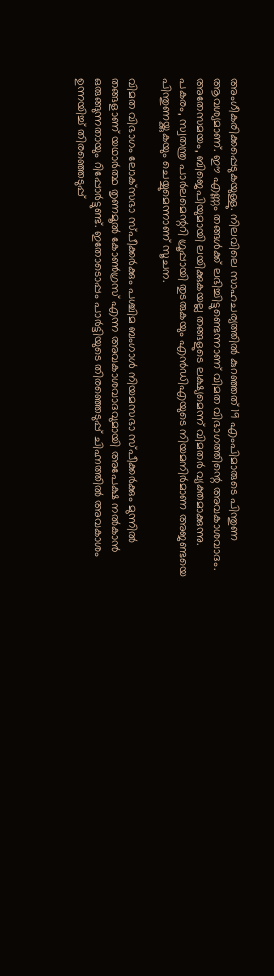അംഗീകരിക്കപ്പെടുകയുള്ളു. നിലവിലെ സാഹചര്യത്തിൽ കുറഞ്ഞത് 19 എംപിമാരുടെ പിന്തുണ ആവശ്യമാണ്. ഈ എണ്ണം തങ്ങൾക്ക് ലഭിച്ചിട്ടുണ്ടെന്നാണ് വിമത വിഭാഗത്തിന്റെ അവകാശവാദം. അതേസമയം, ബിജെപിയുമായി ലയിക്കുകയല്ല തങ്ങളുടെ ലക്ഷ്യമെന്ന് വിമതർ വ്യക്തമാക്കുന്നു. പകരം, സ്വതന്ത്ര പാർലമെന്ററി ഗ്രൂപ്പായി തുടരുകയും എൻഡിഎയുടെ നിയമനിർമാണ അജണ്ടയെ പിന്തുണയ്ക്കുകയും ചെയ്യുമെന്നാണ് സൂചന.

വിമത വിഭാഗം ലോക്‌സഭാ സ്പീക്കർക്കും പശ്ചിമ ബംഗാൾ നിയമസഭാ സ്പീക്കർക്കും മുന്നിൽ തങ്ങളാണ് യഥാർത്ഥ തൃണമൂൽ കോൺഗ്രസ് എന്ന അവകാശവാദവുമായി അപേക്ഷ നൽകാൻ ഒരുങ്ങുന്നതായും റിപ്പോർട്ടുണ്ട്. ഇതോടൊപ്പം പാർട്ടിയുടെ തിരഞ്ഞെടുപ്പ് ചിഹ്നത്തിൽ അവകാശം ഉന്നയിച്ച് തിരഞ്ഞെടുപ്പ്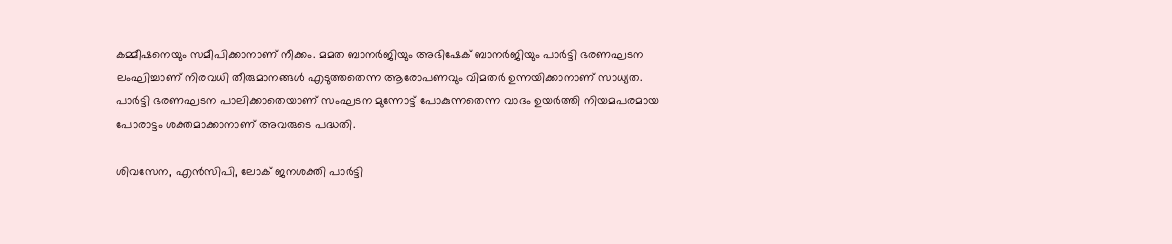കമ്മീഷനെയും സമീപിക്കാനാണ് നീക്കം. മമത ബാനർജിയും അഭിഷേക് ബാനർജിയും പാർട്ടി ഭരണഘടന ലംഘിച്ചാണ് നിരവധി തീരുമാനങ്ങൾ എടുത്തതെന്ന ആരോപണവും വിമതർ ഉന്നയിക്കാനാണ് സാധ്യത. പാർട്ടി ഭരണഘടന പാലിക്കാതെയാണ് സംഘടന മുന്നോട്ട് പോകുന്നതെന്ന വാദം ഉയർത്തി നിയമപരമായ പോരാട്ടം ശക്തമാക്കാനാണ് അവരുടെ പദ്ധതി.

ശിവസേന, എൻസിപി, ലോക് ജനശക്തി പാർട്ടി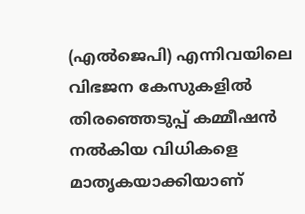(എൽജെപി) എന്നിവയിലെ വിഭജന കേസുകളിൽ തിരഞ്ഞെടുപ്പ് കമ്മീഷൻ നൽകിയ വിധികളെ മാതൃകയാക്കിയാണ്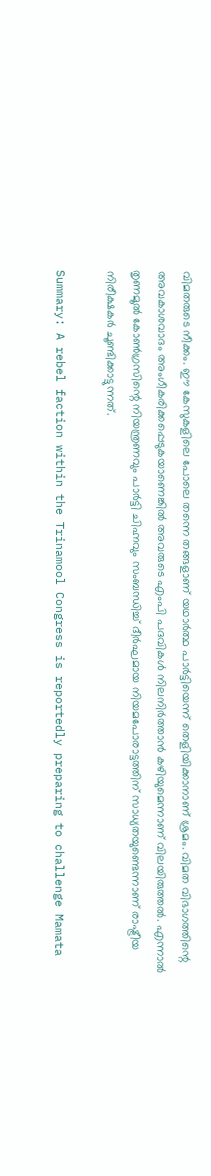വിമതരുടെ നീക്കം. ഈ കേസുകളിലെ പോലെ തന്നെ തങ്ങളാണ് യഥാർത്ഥ പാർട്ടിയെന്ന് തെളിയിക്കാനാണ് ശ്രമം. വിമത വിഭാഗത്തിന്റെ അവകാശവാദം അംഗീകരിക്കപ്പെടുകയാണെങ്കിൽ അവരുടെ എംപി പദവികൾ നിലനിർത്താൻ കഴിയുമെന്നാണ് വിലയിരുത്തൽ. എന്നാൽ തൃണമൂൽ കോൺഗ്രസിന്റെ നിയന്ത്രണവും പാർട്ടി ചിഹ്നവും സംബന്ധിച്ച് ദീർഘമായ നിയമപോരാട്ടത്തിന് സാധ്യതയുണ്ടെന്നാണ് രാഷ്ട്രീയ നിരീക്ഷകർ ചൂണ്ടിക്കാട്ടുന്നത്.

Summary: A rebel faction within the Trinamool Congress is reportedly preparing to challenge Mamata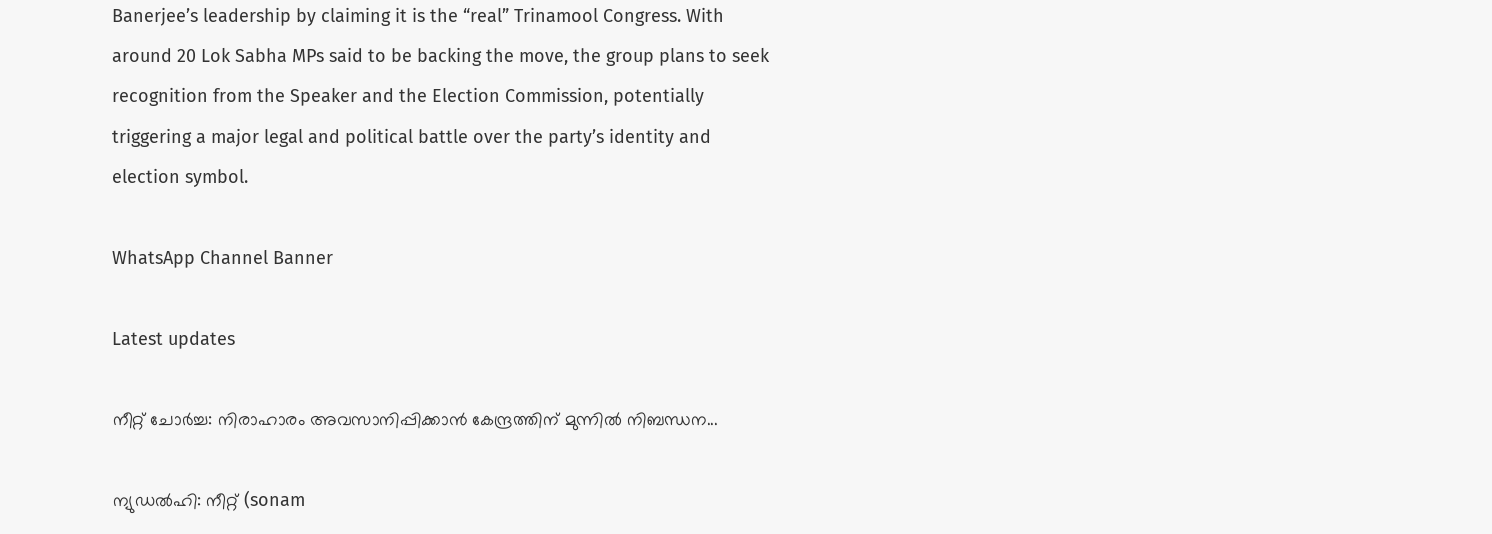Banerjee’s leadership by claiming it is the “real” Trinamool Congress. With around 20 Lok Sabha MPs said to be backing the move, the group plans to seek recognition from the Speaker and the Election Commission, potentially triggering a major legal and political battle over the party’s identity and election symbol.

WhatsApp Channel Banner

Latest updates

നീറ്റ് ചോർച്ച: നിരാഹാരം അവസാനിപ്പിക്കാൻ കേന്ദ്രത്തിന് മുന്നിൽ നിബന്ധന...

ന്യുഡൽഹി: നീറ്റ് (sonam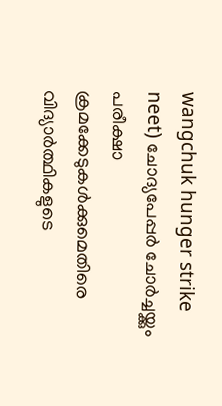wangchuk hunger strike neet) ചോദ്യപേപ്പർ ചോർച്ചയ്ക്കും പരീക്ഷാ ക്രമക്കേടുകൾക്കുമെതിരെ വിദ്യാർത്ഥികളുടെ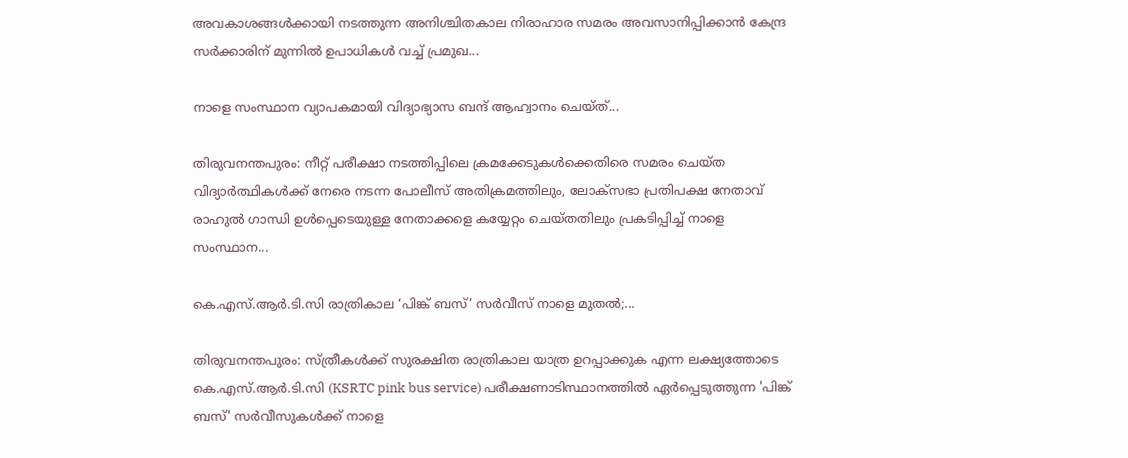അവകാശങ്ങൾക്കായി നടത്തുന്ന അനിശ്ചിതകാല നിരാഹാര സമരം അവസാനിപ്പിക്കാൻ കേന്ദ്ര സർക്കാരിന് മുന്നിൽ ഉപാധികൾ വച്ച് പ്രമുഖ...

നാളെ സംസ്ഥാന വ്യാപകമായി വിദ്യാഭ്യാസ ബന്ദ് ആഹ്വാനം ചെയ്ത്...

തിരുവനന്തപുരം: നീറ്റ് പരീക്ഷാ നടത്തിപ്പിലെ ക്രമക്കേടുകൾക്കെതിരെ സമരം ചെയ്ത വിദ്യാർത്ഥികൾക്ക് നേരെ നടന്ന പോലീസ് അതിക്രമത്തിലും, ലോക്‌സഭാ പ്രതിപക്ഷ നേതാവ് രാഹുൽ ഗാന്ധി ഉൾപ്പെടെയുള്ള നേതാക്കളെ കയ്യേറ്റം ചെയ്തതിലും പ്രകടിപ്പിച്ച് നാളെ സംസ്ഥാന...

കെ.എസ്.ആർ.ടി.സി രാത്രികാല ‘പിങ്ക് ബസ്’ സർവീസ് നാളെ മുതൽ;...

തിരുവനന്തപുരം: സ്ത്രീകൾക്ക് സുരക്ഷിത രാത്രികാല യാത്ര ഉറപ്പാക്കുക എന്ന ലക്ഷ്യത്തോടെ കെ.എസ്.ആർ.ടി.സി (KSRTC pink bus service) പരീക്ഷണാടിസ്ഥാനത്തിൽ ഏർപ്പെടുത്തുന്ന 'പിങ്ക് ബസ്' സർവീസുകൾക്ക് നാളെ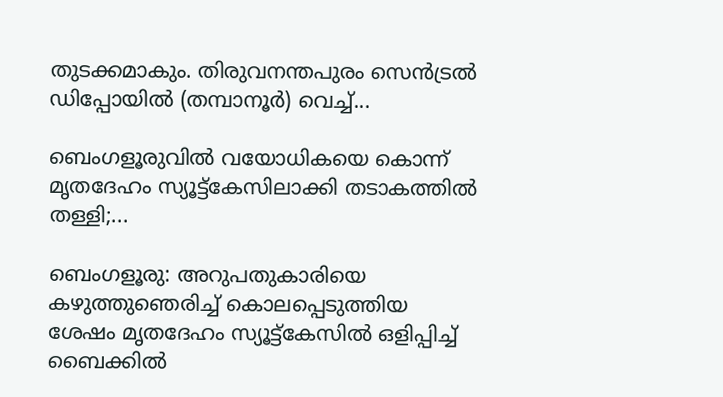തുടക്കമാകും. തിരുവനന്തപുരം സെൻട്രൽ ഡിപ്പോയിൽ (തമ്പാനൂർ) വെച്ച്...

ബെംഗളൂരുവിൽ വയോധികയെ കൊന്ന് മൃതദേഹം സ്യൂട്ട്കേസിലാക്കി തടാകത്തിൽ തള്ളി;...

ബെംഗളൂരു: അറുപതുകാരിയെ കഴുത്തുഞെരിച്ച് കൊലപ്പെടുത്തിയ ശേഷം മൃതദേഹം സ്യൂട്ട്കേസിൽ ഒളിപ്പിച്ച് ബൈക്കിൽ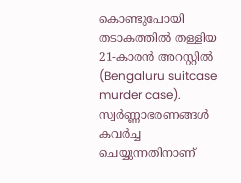കൊണ്ടുപോയി തടാകത്തിൽ തള്ളിയ 21-കാരൻ അറസ്റ്റിൽ (Bengaluru suitcase murder case). സ്വർണ്ണാഭരണങ്ങൾ കവർച്ച ചെയ്യുന്നതിനാണ്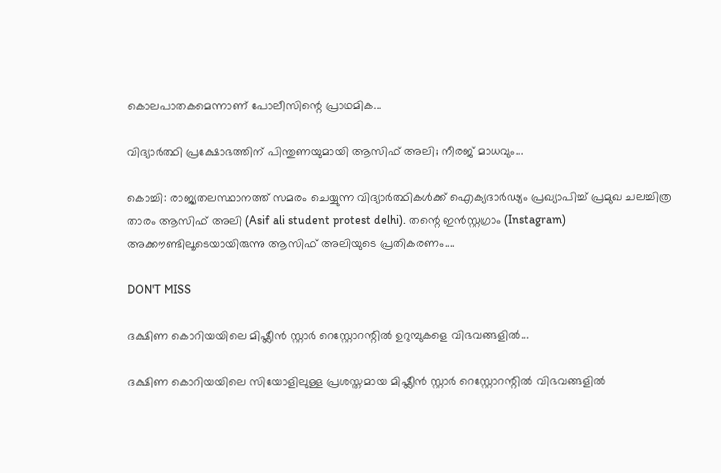കൊലപാതകമെന്നാണ് പോലീസിന്റെ പ്രാഥമിക...

വിദ്യാർത്ഥി പ്രക്ഷോഭത്തിന് പിന്തുണയുമായി ആസിഫ് അലി; നീരജ് മാധവും...

കൊച്ചി: രാജ്യതലസ്ഥാനത്ത് സമരം ചെയ്യുന്ന വിദ്യാർത്ഥികൾക്ക് ഐക്യദാർഢ്യം പ്രഖ്യാപിച്ച് പ്രമുഖ ചലച്ചിത്ര താരം ആസിഫ് അലി (Asif ali student protest delhi). തന്റെ ഇൻസ്റ്റഗ്രാം (Instagram) അക്കൗണ്ടിലൂടെയായിരുന്നു ആസിഫ് അലിയുടെ പ്രതികരണം....

DON'T MISS

ദക്ഷിണ കൊറിയയിലെ മിഷ്ലീൻ സ്റ്റാർ റെസ്റ്റോറന്റിൽ ഉറുമ്പുകളെ വിഭവങ്ങളിൽ...

ദക്ഷിണ കൊറിയയിലെ സിയോളിലുള്ള പ്രശസ്തമായ മിഷ്ലീൻ സ്റ്റാർ റെസ്റ്റോറന്റിൽ വിഭവങ്ങളിൽ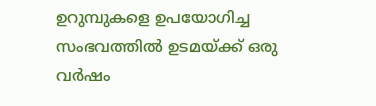ഉറുമ്പുകളെ ഉപയോഗിച്ച സംഭവത്തിൽ ഉടമയ്ക്ക് ഒരു വർഷം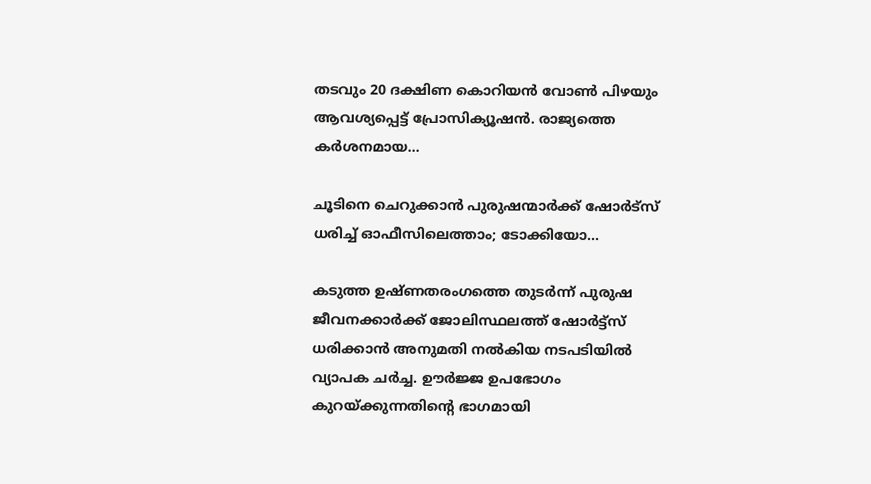തടവും 20 ദക്ഷിണ കൊറിയൻ വോൺ പിഴയും ആവശ്യപ്പെട്ട് പ്രോസിക്യൂഷൻ. രാജ്യത്തെ കർശനമായ...

ചൂടിനെ ചെറുക്കാൻ പുരുഷന്മാർക്ക് ഷോർട്സ് ധരിച്ച് ഓഫീസിലെത്താം; ടോക്കിയോ...

കടുത്ത ഉഷ്ണതരംഗത്തെ തുടർന്ന് പുരുഷ ജീവനക്കാർക്ക് ജോലിസ്ഥലത്ത് ഷോർട്ട്സ് ധരിക്കാൻ അനുമതി നൽകിയ നടപടിയിൽ വ്യാപക ചർച്ച. ഊർജ്ജ ഉപഭോഗം കുറയ്ക്കുന്നതിന്റെ ഭാഗമായി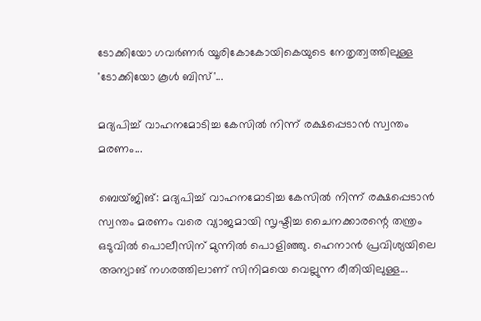ടോക്കിയോ ഗവർണർ യൂരികോകോയികെയുടെ നേതൃത്വത്തിലുള്ള 'ടോക്കിയോ കൂൾ ബിസ്'...

മദ്യപിച്ച് വാഹനമോടിച്ച കേസിൽ നിന്ന് രക്ഷപ്പെടാൻ സ്വന്തം മരണം...

ബെയ്ജിങ്: മദ്യപിച്ച് വാഹനമോടിച്ച കേസിൽ നിന്ന് രക്ഷപ്പെടാൻ സ്വന്തം മരണം വരെ വ്യാജമായി സൃഷ്ടിച്ച ചൈനക്കാരന്റെ തന്ത്രം ഒടുവിൽ പൊലീസിന് മുന്നിൽ പൊളിഞ്ഞു. ഹെനാൻ പ്രവിശ്യയിലെ അന്യാങ് നഗരത്തിലാണ് സിനിമയെ വെല്ലുന്ന രീതിയിലുള്ള...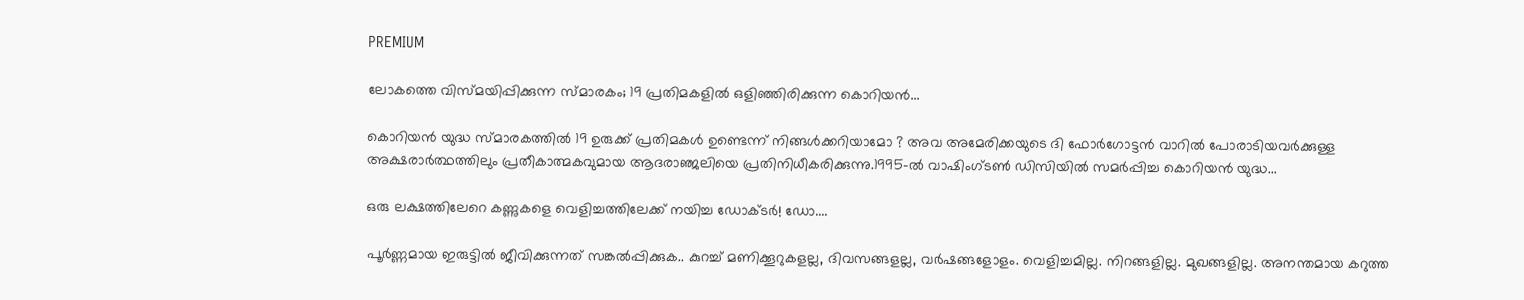PREMIUM

ലോകത്തെ വിസ്മയിപ്പിക്കുന്ന സ്മാരകം; 19 പ്രതിമകളിൽ ഒളിഞ്ഞിരിക്കുന്ന കൊറിയൻ...

കൊറിയൻ യുദ്ധ സ്മാരകത്തിൽ 19 ഉരുക്ക് പ്രതിമകൾ ഉണ്ടെന്ന് നിങ്ങൾക്കറിയാമോ ? അവ അമേരിക്കയുടെ ദി ഫോർഗോട്ടൻ വാറിൽ പോരാടിയവർക്കുള്ള അക്ഷരാർത്ഥത്തിലും പ്രതീകാത്മകവുമായ ആദരാഞ്ജലിയെ പ്രതിനിധീകരിക്കുന്നു.1995-ൽ വാഷിംഗ്ടൺ ഡിസിയിൽ സമർപ്പിച്ച കൊറിയൻ യുദ്ധ...

ഒരു ലക്ഷത്തിലേറെ കണ്ണുകളെ വെളിച്ചത്തിലേക്ക് നയിച്ച ഡോക്ടർ! ഡോ....

പൂർണ്ണമായ ഇരുട്ടിൽ ജീവിക്കുന്നത് സങ്കൽപ്പിക്കുക.. കുറച്ച് മണിക്കൂറുകളല്ല, ദിവസങ്ങളല്ല, വർഷങ്ങളോളം. വെളിച്ചമില്ല. നിറങ്ങളില്ല. മുഖങ്ങളില്ല. അനന്തമായ കറുത്ത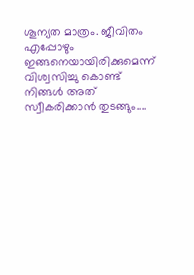ശൂന്യത മാത്രം. ജീവിതം എപ്പോഴും ഇങ്ങനെയായിരിക്കുമെന്ന് വിശ്വസിച്ചു കൊണ്ട് നിങ്ങൾ അത് സ്വീകരിക്കാൻ തുടങ്ങും....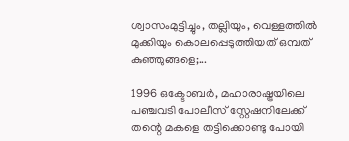ശ്വാസംമുട്ടിച്ചും, തല്ലിയും, വെള്ളത്തിൽ മുക്കിയും കൊലപ്പെടുത്തിയത് ഒമ്പത് കുഞ്ഞുങ്ങളെ;...

1996 ഒക്ടോബർ, മഹാരാഷ്ട്രയിലെ പഞ്ചവടി പോലീസ് സ്റ്റേഷനിലേക്ക് തന്റെ മകളെ തട്ടിക്കൊണ്ടു പോയി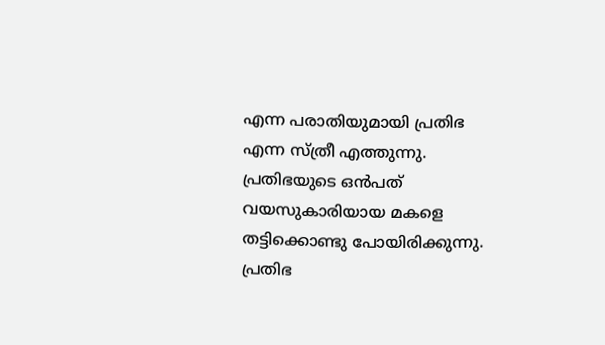എന്ന പരാതിയുമായി പ്രതിഭ എന്ന സ്ത്രീ എത്തുന്നു. പ്രതിഭയുടെ ഒൻപത് വയസുകാരിയായ മകളെ തട്ടിക്കൊണ്ടു പോയിരിക്കുന്നു. പ്രതിഭ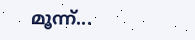മൂന്ന്...